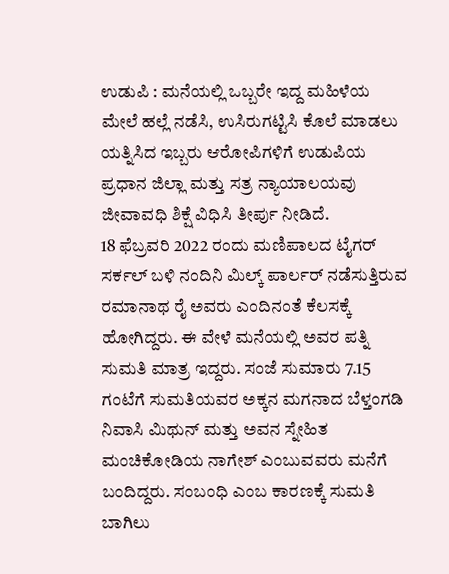ಉಡುಪಿ : ಮನೆಯಲ್ಲಿ ಒಬ್ಬರೇ ಇದ್ದ ಮಹಿಳೆಯ ಮೇಲೆ ಹಲ್ಲೆ ನಡೆಸಿ, ಉಸಿರುಗಟ್ಟಿಸಿ ಕೊಲೆ ಮಾಡಲು ಯತ್ನಿಸಿದ ಇಬ್ಬರು ಆರೋಪಿಗಳಿಗೆ ಉಡುಪಿಯ ಪ್ರಧಾನ ಜಿಲ್ಲಾ ಮತ್ತು ಸತ್ರ ನ್ಯಾಯಾಲಯವು ಜೀವಾವಧಿ ಶಿಕ್ಷೆ ವಿಧಿಸಿ ತೀರ್ಪು ನೀಡಿದೆ.
18 ಫೆಬ್ರವರಿ 2022 ರಂದು ಮಣಿಪಾಲದ ಟೈಗರ್ ಸರ್ಕಲ್ ಬಳಿ ನಂದಿನಿ ಮಿಲ್ಕ್ ಪಾರ್ಲರ್ ನಡೆಸುತ್ತಿರುವ ರಮಾನಾಥ ರೈ ಅವರು ಎಂದಿನಂತೆ ಕೆಲಸಕ್ಕೆ ಹೋಗಿದ್ದರು. ಈ ವೇಳೆ ಮನೆಯಲ್ಲಿ ಅವರ ಪತ್ನಿ ಸುಮತಿ ಮಾತ್ರ ಇದ್ದರು. ಸಂಜೆ ಸುಮಾರು 7.15 ಗಂಟೆಗೆ ಸುಮತಿಯವರ ಅಕ್ಕನ ಮಗನಾದ ಬೆಳ್ತಂಗಡಿ ನಿವಾಸಿ ಮಿಥುನ್ ಮತ್ತು ಅವನ ಸ್ನೇಹಿತ ಮಂಚಿಕೋಡಿಯ ನಾಗೇಶ್ ಎಂಬುವವರು ಮನೆಗೆ ಬಂದಿದ್ದರು. ಸಂಬಂಧಿ ಎಂಬ ಕಾರಣಕ್ಕೆ ಸುಮತಿ ಬಾಗಿಲು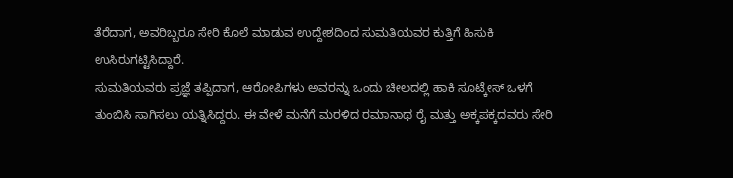ತೆರೆದಾಗ, ಅವರಿಬ್ಬರೂ ಸೇರಿ ಕೊಲೆ ಮಾಡುವ ಉದ್ದೇಶದಿಂದ ಸುಮತಿಯವರ ಕುತ್ತಿಗೆ ಹಿಸುಕಿ ಉಸಿರುಗಟ್ಟಿಸಿದ್ದಾರೆ.
ಸುಮತಿಯವರು ಪ್ರಜ್ಞೆ ತಪ್ಪಿದಾಗ, ಆರೋಪಿಗಳು ಅವರನ್ನು ಒಂದು ಚೀಲದಲ್ಲಿ ಹಾಕಿ ಸೂಟ್ಕೇಸ್ ಒಳಗೆ ತುಂಬಿಸಿ ಸಾಗಿಸಲು ಯತ್ನಿಸಿದ್ದರು. ಈ ವೇಳೆ ಮನೆಗೆ ಮರಳಿದ ರಮಾನಾಥ ರೈ ಮತ್ತು ಅಕ್ಕಪಕ್ಕದವರು ಸೇರಿ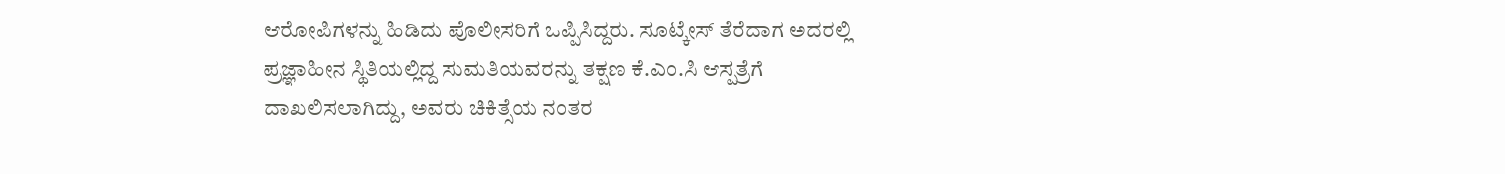ಆರೋಪಿಗಳನ್ನು ಹಿಡಿದು ಪೊಲೀಸರಿಗೆ ಒಪ್ಪಿಸಿದ್ದರು. ಸೂಟ್ಕೇಸ್ ತೆರೆದಾಗ ಅದರಲ್ಲಿ ಪ್ರಜ್ಞಾಹೀನ ಸ್ಥಿತಿಯಲ್ಲಿದ್ದ ಸುಮತಿಯವರನ್ನು ತಕ್ಷಣ ಕೆ.ಎಂ.ಸಿ ಆಸ್ಪತ್ರೆಗೆ ದಾಖಲಿಸಲಾಗಿದ್ದು, ಅವರು ಚಿಕಿತ್ಸೆಯ ನಂತರ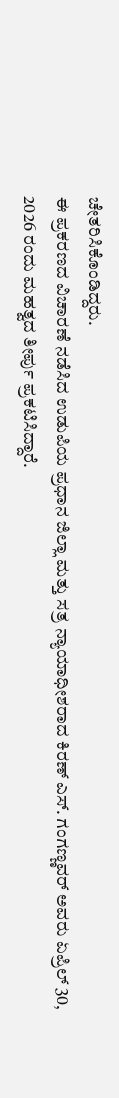ಚೇತರಿಸಿಕೊಂಡಿದ್ದರು.
ಈ ಪ್ರಕರಣದ ವಿಚಾರಣೆ ನಡೆಸಿದ ಉಡುಪಿಯ ಪ್ರಧಾನ ಜಿಲ್ಲಾ ಮತ್ತು ಸತ್ರ ನ್ಯಾಯಾಧೀಶರಾದ ಕಿರಣ್ ಎಸ್. ಗಂಗಣ್ಣವರ್ ಅವರು ಏಪ್ರಿಲ್ 30, 2026 ರಂದು ಮಹತ್ವದ ತೀರ್ಪು ಪ್ರಕಟಿಸಿದ್ದಾರೆ.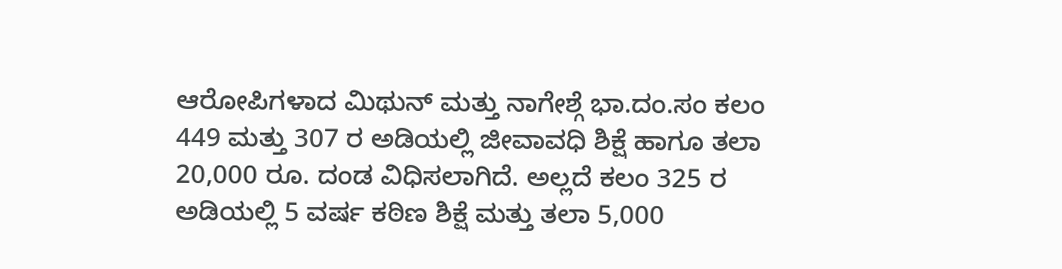ಆರೋಪಿಗಳಾದ ಮಿಥುನ್ ಮತ್ತು ನಾಗೇಶ್ಗೆ ಭಾ.ದಂ.ಸಂ ಕಲಂ 449 ಮತ್ತು 307 ರ ಅಡಿಯಲ್ಲಿ ಜೀವಾವಧಿ ಶಿಕ್ಷೆ ಹಾಗೂ ತಲಾ 20,000 ರೂ. ದಂಡ ವಿಧಿಸಲಾಗಿದೆ. ಅಲ್ಲದೆ ಕಲಂ 325 ರ ಅಡಿಯಲ್ಲಿ 5 ವರ್ಷ ಕಠಿಣ ಶಿಕ್ಷೆ ಮತ್ತು ತಲಾ 5,000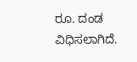ರೂ. ದಂಡ ವಿಧಿಸಲಾಗಿದೆ.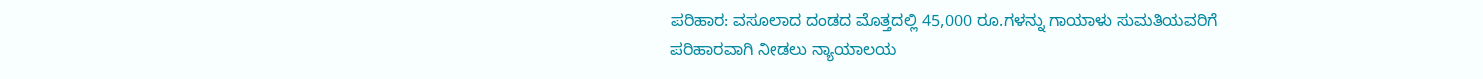ಪರಿಹಾರ: ವಸೂಲಾದ ದಂಡದ ಮೊತ್ತದಲ್ಲಿ 45,000 ರೂ.ಗಳನ್ನು ಗಾಯಾಳು ಸುಮತಿಯವರಿಗೆ ಪರಿಹಾರವಾಗಿ ನೀಡಲು ನ್ಯಾಯಾಲಯ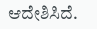ಆದೇಶಿಸಿದೆ.